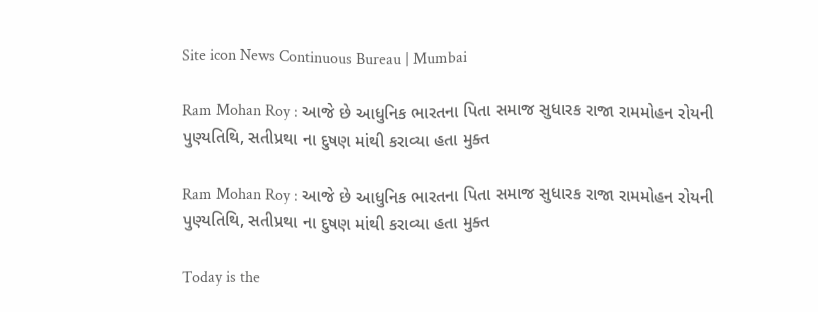Site icon News Continuous Bureau | Mumbai

Ram Mohan Roy : આજે છે આધુનિક ભારતના પિતા સમાજ સુધારક રાજા રામમોહન રોયની પુણ્યતિથિ, સતીપ્રથા ના દુષણ માંથી કરાવ્યા હતા મુક્ત

Ram Mohan Roy : આજે છે આધુનિક ભારતના પિતા સમાજ સુધારક રાજા રામમોહન રોયની પુણ્યતિથિ, સતીપ્રથા ના દુષણ માંથી કરાવ્યા હતા મુક્ત

Today is the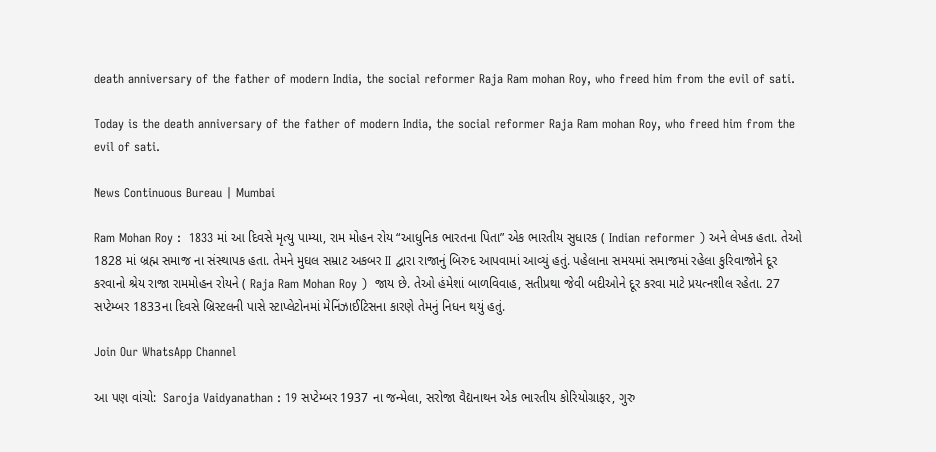death anniversary of the father of modern India, the social reformer Raja Ram mohan Roy, who freed him from the evil of sati.

Today is the death anniversary of the father of modern India, the social reformer Raja Ram mohan Roy, who freed him from the evil of sati.

News Continuous Bureau | Mumbai

Ram Mohan Roy :  1833 માં આ દિવસે મૃત્યુ પામ્યા, રામ મોહન રોય “આધુનિક ભારતના પિતા” એક ભારતીય સુધારક ( Indian reformer ) અને લેખક હતા. તેઓ 1828 માં બ્રહ્મ સમાજ ના સંસ્થાપક હતા. તેમને મુઘલ સમ્રાટ અકબર II દ્વારા રાજાનું બિરુદ આપવામાં આવ્યું હતું. પહેલાના સમયમાં સમાજમાં રહેલા કુરિવાજોને દૂર કરવાનો શ્રેય રાજા રામમોહન રોયને ( Raja Ram Mohan Roy )  જાય છે. તેઓ હંમેશાં બાળવિવાહ, સતીપ્રથા જેવી બદીઓને દૂર કરવા માટે પ્રયત્નશીલ રહેતા. 27 સપ્ટેમ્બર 1833ના દિવસે બ્રિસ્ટલની પાસે સ્ટાપ્લેટોનમાં મેનિંઝાઈટિસના કારણે તેમનું નિધન થયું હતું.

Join Our WhatsApp Channel

આ પણ વાંચો:  Saroja Vaidyanathan : 19 સપ્ટેમ્બર 1937 ના જન્મેલા, સરોજા વૈદ્યનાથન એક ભારતીય કોરિયોગ્રાફર, ગુરુ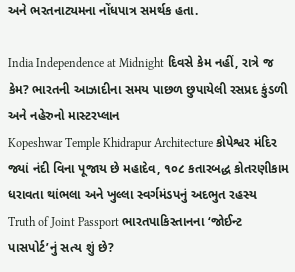અને ભરતનાટ્યમના નોંધપાત્ર સમર્થક હતા.

India Independence at Midnight દિવસે કેમ નહીં, રાત્રે જ કેમ? ભારતની આઝાદીના સમય પાછળ છુપાયેલી રસપ્રદ કુંડળી અને નહેરુનો માસ્ટરપ્લાન
Kopeshwar Temple Khidrapur Architecture કોપેશ્વર મંદિર જ્યાં નંદી વિના પૂજાય છે મહાદેવ, ૧૦૮ કતારબદ્ધ કોતરણીકામ ધરાવતા થાંભલા અને ખુલ્લા સ્વર્ગમંડપનું અદભુત રહસ્ય
Truth of Joint Passport ભારતપાકિસ્તાનના ‘જોઈન્ટ પાસપોર્ટ’નું સત્ય શું છે?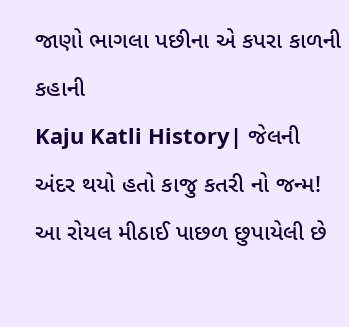જાણો ભાગલા પછીના એ કપરા કાળની કહાની
Kaju Katli History| જેલની અંદર થયો હતો કાજુ કતરી નો જન્મ! આ રોયલ મીઠાઈ પાછળ છુપાયેલી છે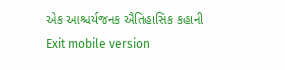એક આશ્ચર્યજનક ઐતિહાસિક કહાની
Exit mobile version